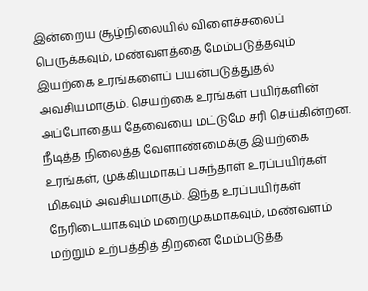இன்றைய சூழ்நிலையில் விளைச்சலைப் பெருக்கவும், மண்வளத்தை மேம்படுத்தவும் இயற்கை உரங்களைப் பயன்படுத்துதல் அவசியமாகும். செயற்கை உரங்கள் பயிர்களின் அப்போதைய தேவையை மட்டுமே சரி செய்கின்றன. நீடித்த நிலைத்த வேளாண்மைக்கு இயற்கை உரங்கள், முக்கியமாகப் பசுந்தாள் உரப்பயிர்கள் மிகவும் அவசியமாகும். இந்த உரப்பயிர்கள் நேரிடையாகவும் மறைமுகமாகவும், மண்வளம் மற்றும் உற்பத்தித் திறனை மேம்படுத்த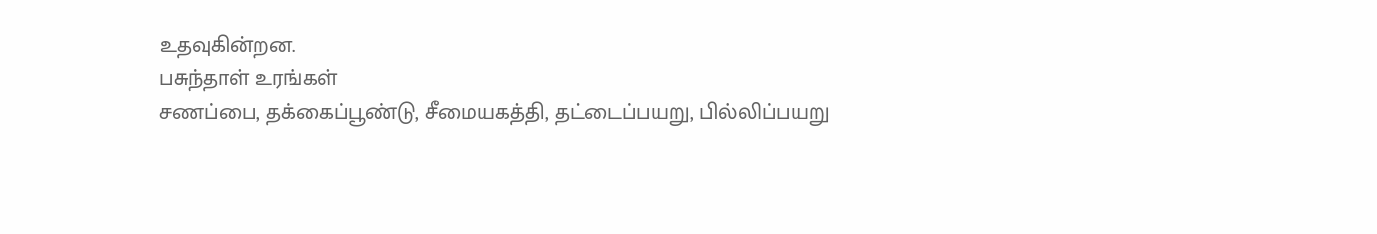உதவுகின்றன.
பசுந்தாள் உரங்கள்
சணப்பை, தக்கைப்பூண்டு, சீமையகத்தி, தட்டைப்பயறு, பில்லிப்பயறு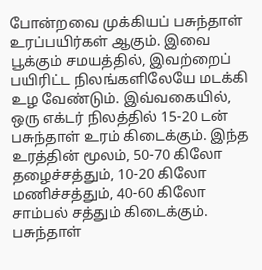போன்றவை முக்கியப் பசுந்தாள் உரப்பயிர்கள் ஆகும். இவை பூக்கும் சமயத்தில், இவற்றைப் பயிரிட்ட நிலங்களிலேயே மடக்கி உழ வேண்டும். இவ்வகையில், ஒரு எக்டர் நிலத்தில் 15-20 டன் பசுந்தாள் உரம் கிடைக்கும். இந்த உரத்தின் மூலம், 50-70 கிலோ தழைச்சத்தும், 10-20 கிலோ மணிச்சத்தும், 40-60 கிலோ சாம்பல் சத்தும் கிடைக்கும்.
பசுந்தாள்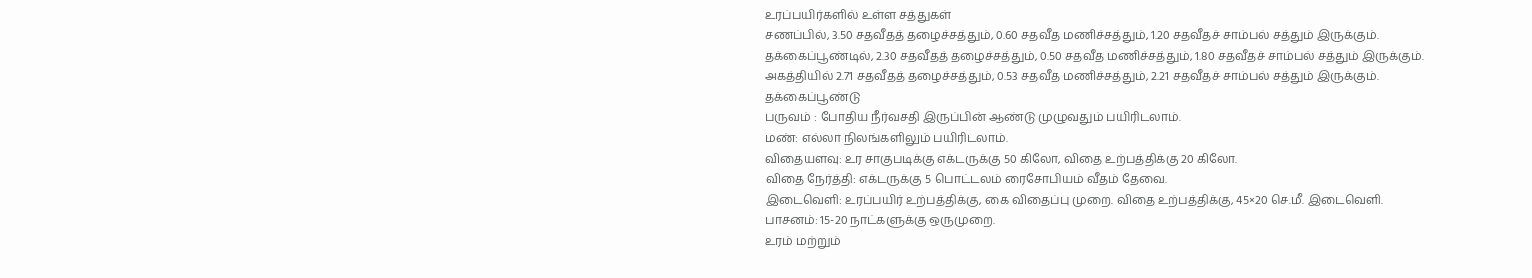உரப்பயிர்களில் உள்ள சத்துகள்
சணப்பில், 3.50 சதவீதத் தழைச்சத்தும், 0.60 சதவீத மணிச்சத்தும், 1.20 சதவீதச் சாம்பல் சத்தும் இருக்கும்.
தக்கைப்பூண்டில், 2.30 சதவீதத் தழைச்சத்தும், 0.50 சதவீத மணிச்சத்தும், 1.80 சதவீதச் சாம்பல் சத்தும் இருக்கும்.
அகத்தியில் 2.71 சதவீதத் தழைச்சத்தும், 0.53 சதவீத மணிச்சத்தும், 2.21 சதவீதச் சாம்பல் சத்தும் இருக்கும்.
தக்கைப்பூண்டு
பருவம் : போதிய நீர்வசதி இருப்பின் ஆண்டு முழுவதும் பயிரிடலாம்.
மண்: எல்லா நிலங்களிலும் பயிரிடலாம்.
விதையளவு: உர சாகுபடிக்கு எக்டருக்கு 50 கிலோ, விதை உற்பத்திக்கு 20 கிலோ.
விதை நேர்த்தி: எக்டருக்கு 5 பொட்டலம் ரைசோபியம் வீதம் தேவை.
இடைவெளி: உரப்பயிர் உற்பத்திக்கு, கை விதைப்பு முறை. விதை உற்பத்திக்கு, 45×20 செ.மீ. இடைவெளி.
பாசனம்: 15-20 நாட்களுக்கு ஒருமுறை.
உரம் மற்றும்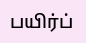பயிர்ப்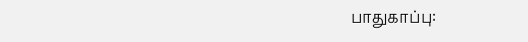பாதுகாப்பு: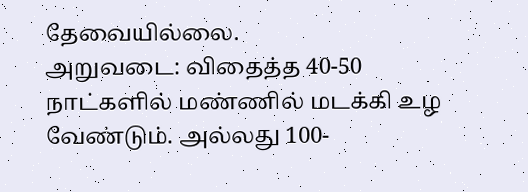தேவையில்லை.
அறுவடை: விதைத்த 40-50 நாட்களில் மண்ணில் மடக்கி உழ வேண்டும். அல்லது 100-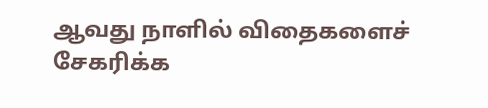ஆவது நாளில் விதைகளைச் சேகரிக்க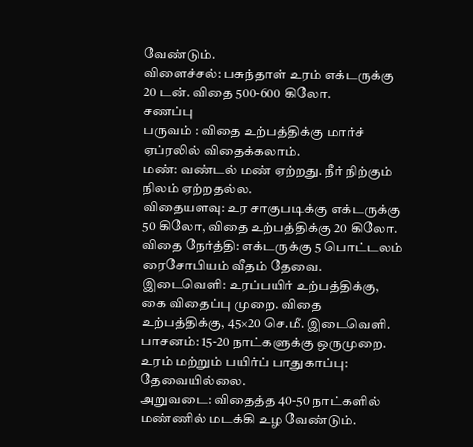வேண்டும்.
விளைச்சல்: பசுந்தாள் உரம் எக்டருக்கு 20 டன். விதை 500-600 கிலோ.
சணப்பு
பருவம் : விதை உற்பத்திக்கு மார்ச் ஏப்ரலில் விதைக்கலாம்.
மண்: வண்டல் மண் ஏற்றது. நீர் நிற்கும் நிலம் ஏற்றதல்ல.
விதையளவு: உர சாகுபடிக்கு எக்டருக்கு 50 கிலோ, விதை உற்பத்திக்கு 20 கிலோ.
விதை நேர்த்தி: எக்டருக்கு 5 பொட்டலம் ரைசோபியம் வீதம் தேவை.
இடைவெளி: உரப்பயிர் உற்பத்திக்கு, கை விதைப்பு முறை. விதை உற்பத்திக்கு, 45×20 செ.மீ. இடைவெளி.
பாசனம்: 15-20 நாட்களுக்கு ஒருமுறை.
உரம் மற்றும் பயிர்ப் பாதுகாப்பு: தேவையில்லை.
அறுவடை: விதைத்த 40-50 நாட்களில் மண்ணில் மடக்கி உழ வேண்டும்.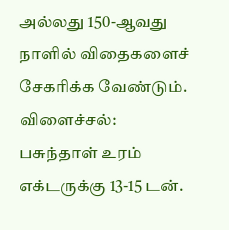அல்லது 150-ஆவது நாளில் விதைகளைச் சேகரிக்க வேண்டும்.
விளைச்சல்: பசுந்தாள் உரம் எக்டருக்கு 13-15 டன்.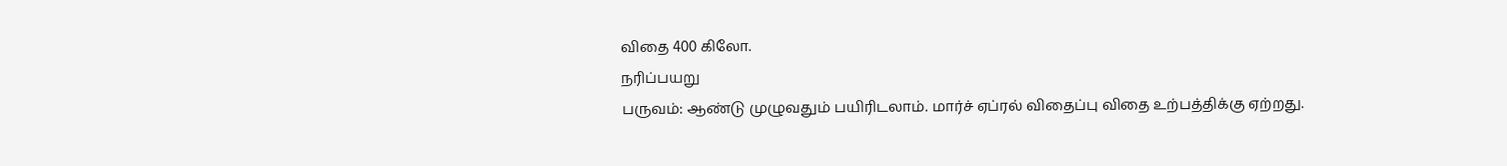விதை 400 கிலோ.
நரிப்பயறு
பருவம்: ஆண்டு முழுவதும் பயிரிடலாம். மார்ச் ஏப்ரல் விதைப்பு விதை உற்பத்திக்கு ஏற்றது.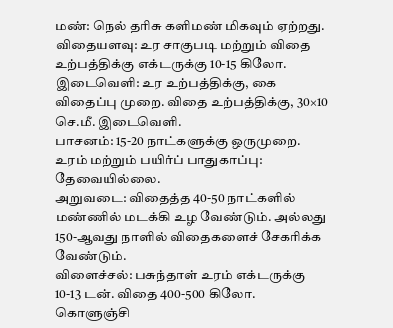மண்: நெல் தரிசு களிமண் மிகவும் ஏற்றது.
விதையளவு: உர சாகுபடி மற்றும் விதை உற்பத்திக்கு எக்டருக்கு 10-15 கிலோ.
இடைவெளி: உர உற்பத்திக்கு, கை விதைப்பு முறை. விதை உற்பத்திக்கு, 30×10 செ.மீ. இடைவெளி.
பாசனம்: 15-20 நாட்களுக்கு ஒருமுறை.
உரம் மற்றும் பயிர்ப் பாதுகாப்பு: தேவையில்லை.
அறுவடை: விதைத்த 40-50 நாட்களில் மண்ணில் மடக்கி உழ வேண்டும். அல்லது 150-ஆவது நாளில் விதைகளைச் சேகரிக்க வேண்டும்.
விளைச்சல்: பசுந்தாள் உரம் எக்டருக்கு 10-13 டன். விதை 400-500 கிலோ.
கொளுஞ்சி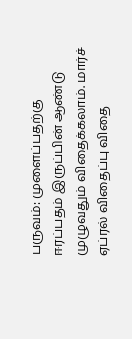பருவம்: முளைப்பதற்கு ஈரப்பதம் இருப்பின் ஆண்டு முழுவதும் விதைக்கலாம். மார்ச் ஏப்ரல் விதைப்பு விதை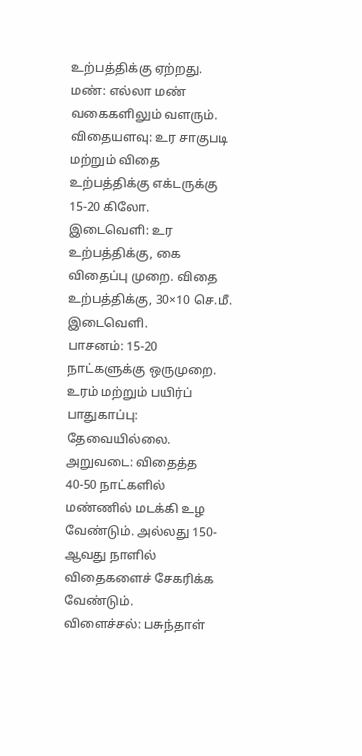உற்பத்திக்கு ஏற்றது.
மண்: எல்லா மண் வகைகளிலும் வளரும்.
விதையளவு: உர சாகுபடி மற்றும் விதை உற்பத்திக்கு எக்டருக்கு 15-20 கிலோ.
இடைவெளி: உர உற்பத்திக்கு, கை விதைப்பு முறை. விதை உற்பத்திக்கு, 30×10 செ.மீ. இடைவெளி.
பாசனம்: 15-20 நாட்களுக்கு ஒருமுறை.
உரம் மற்றும் பயிர்ப் பாதுகாப்பு: தேவையில்லை.
அறுவடை: விதைத்த 40-50 நாட்களில் மண்ணில் மடக்கி உழ வேண்டும். அல்லது 150-ஆவது நாளில் விதைகளைச் சேகரிக்க வேண்டும்.
விளைச்சல்: பசுந்தாள்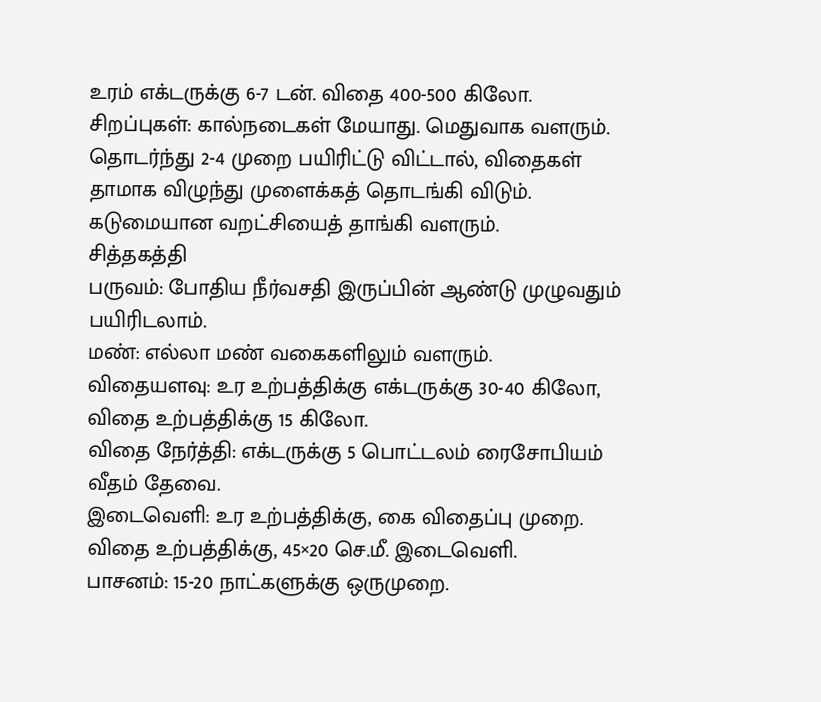உரம் எக்டருக்கு 6-7 டன். விதை 400-500 கிலோ.
சிறப்புகள்: கால்நடைகள் மேயாது. மெதுவாக வளரும். தொடர்ந்து 2-4 முறை பயிரிட்டு விட்டால், விதைகள் தாமாக விழுந்து முளைக்கத் தொடங்கி விடும். கடுமையான வறட்சியைத் தாங்கி வளரும்.
சித்தகத்தி
பருவம்: போதிய நீர்வசதி இருப்பின் ஆண்டு முழுவதும் பயிரிடலாம்.
மண்: எல்லா மண் வகைகளிலும் வளரும்.
விதையளவு: உர உற்பத்திக்கு எக்டருக்கு 30-40 கிலோ, விதை உற்பத்திக்கு 15 கிலோ.
விதை நேர்த்தி: எக்டருக்கு 5 பொட்டலம் ரைசோபியம் வீதம் தேவை.
இடைவெளி: உர உற்பத்திக்கு, கை விதைப்பு முறை. விதை உற்பத்திக்கு, 45×20 செ.மீ. இடைவெளி.
பாசனம்: 15-20 நாட்களுக்கு ஒருமுறை.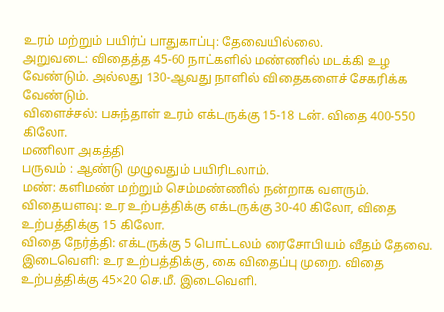உரம் மற்றும் பயிர்ப் பாதுகாப்பு: தேவையில்லை.
அறுவடை: விதைத்த 45-60 நாட்களில் மண்ணில் மடக்கி உழ வேண்டும். அல்லது 130-ஆவது நாளில் விதைகளைச் சேகரிக்க வேண்டும்.
விளைச்சல்: பசுந்தாள் உரம் எக்டருக்கு 15-18 டன். விதை 400-550 கிலோ.
மணிலா அகத்தி
பருவம் : ஆண்டு முழுவதும் பயிரிடலாம்.
மண்: களிமண் மற்றும் செம்மண்ணில் நன்றாக வளரும்.
விதையளவு: உர உற்பத்திக்கு எக்டருக்கு 30-40 கிலோ, விதை உற்பத்திக்கு 15 கிலோ.
விதை நேர்த்தி: எக்டருக்கு 5 பொட்டலம் ரைசோபியம் வீதம் தேவை.
இடைவெளி: உர உற்பத்திக்கு, கை விதைப்பு முறை. விதை உற்பத்திக்கு 45×20 செ.மீ. இடைவெளி.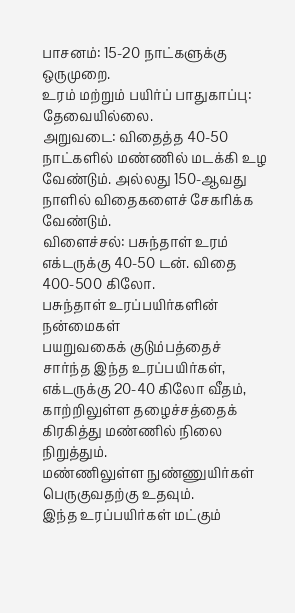பாசனம்: 15-20 நாட்களுக்கு ஒருமுறை.
உரம் மற்றும் பயிர்ப் பாதுகாப்பு: தேவையில்லை.
அறுவடை: விதைத்த 40-50 நாட்களில் மண்ணில் மடக்கி உழ வேண்டும். அல்லது 150-ஆவது நாளில் விதைகளைச் சேகரிக்க வேண்டும்.
விளைச்சல்: பசுந்தாள் உரம் எக்டருக்கு 40-50 டன். விதை 400-500 கிலோ.
பசுந்தாள் உரப்பயிர்களின் நன்மைகள்
பயறுவகைக் குடும்பத்தைச் சார்ந்த இந்த உரப்பயிர்கள், எக்டருக்கு 20-40 கிலோ வீதம், காற்றிலுள்ள தழைச்சத்தைக் கிரகித்து மண்ணில் நிலை நிறுத்தும்.
மண்ணிலுள்ள நுண்ணுயிர்கள் பெருகுவதற்கு உதவும்.
இந்த உரப்பயிர்கள் மட்கும்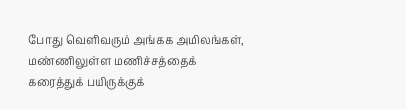போது வெளிவரும் அங்கக அமிலங்கள், மண்ணிலுள்ள மணிச்சத்தைக் கரைத்துக் பயிருக்குக்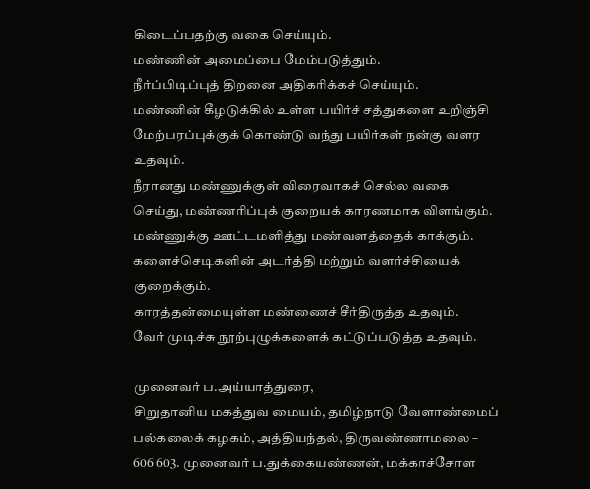கிடைப்பதற்கு வகை செய்யும்.
மண்ணின் அமைப்பை மேம்படுத்தும்.
நீர்ப்பிடிப்புத் திறனை அதிகரிக்கச் செய்யும்.
மண்ணின் கீழடுக்கில் உள்ள பயிர்ச் சத்துகளை உறிஞ்சி மேற்பரப்புக்குக் கொண்டு வந்து பயிர்கள் நன்கு வளர உதவும்.
நீரானது மண்ணுக்குள் விரைவாகச் செல்ல வகை செய்து, மண்ணரிப்புக் குறையக் காரணமாக விளங்கும்.
மண்ணுக்கு ஊட்டமளித்து மண்வளத்தைக் காக்கும்.
களைச்செடிகளின் அடர்த்தி மற்றும் வளர்ச்சியைக் குறைக்கும்.
காரத்தன்மையுள்ள மண்ணைச் சீர்திருத்த உதவும்.
வேர் முடிச்சு நூற்புழுக்களைக் கட்டுப்படுத்த உதவும்.

முனைவர் ப.அய்யாத்துரை,
சிறுதானிய மகத்துவ மையம், தமிழ்நாடு வேளாண்மைப் பல்கலைக் கழகம், அத்தியந்தல், திருவண்ணாமலை – 606 603. முனைவர் ப.துக்கையண்ணன், மக்காச்சோள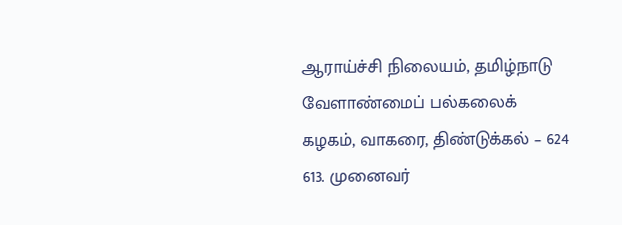ஆராய்ச்சி நிலையம், தமிழ்நாடு வேளாண்மைப் பல்கலைக் கழகம், வாகரை, திண்டுக்கல் – 624 613. முனைவர்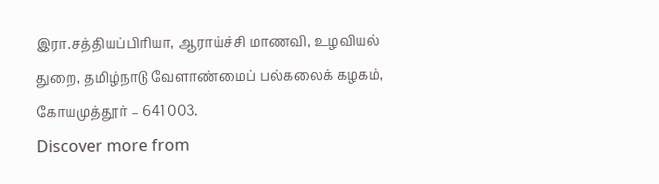இரா.சத்தியப்பிரியா, ஆராய்ச்சி மாணவி, உழவியல் துறை, தமிழ்நாடு வேளாண்மைப் பல்கலைக் கழகம், கோயமுத்தூர் – 641 003.
Discover more from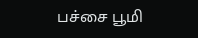பச்சை பூமி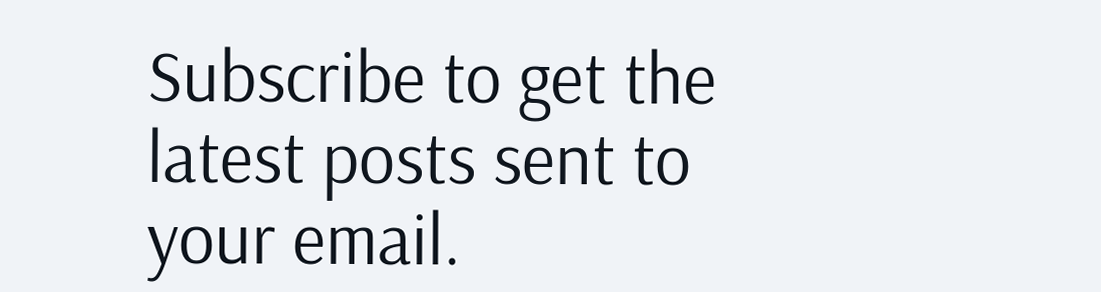Subscribe to get the latest posts sent to your email.